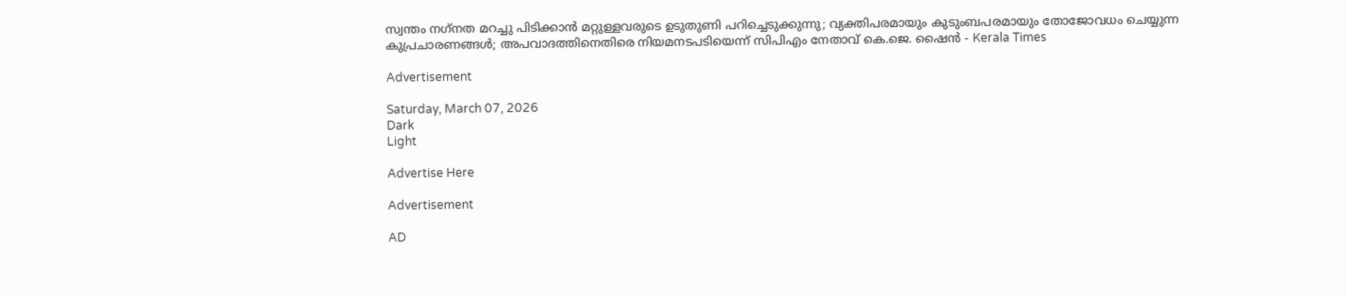സ്വന്തം നഗ്‌നത മറച്ചു പിടിക്കാന്‍ മറ്റുള്ളവരുടെ ഉടുതുണി പറിച്ചെടുക്കുന്നു; വ്യക്തിപരമായും കുടുംബപരമായും തോജോവധം ചെയ്യുന്ന കുപ്രചാരണങ്ങള്‍; അപവാദത്തിനെതിരെ നിയമനടപടിയെന്ന് സിപിഎം നേതാവ് കെ.ജെ. ഷൈന്‍ - Kerala Times

Advertisement

Saturday, March 07, 2026
Dark
Light

Advertise Here

Advertisement

AD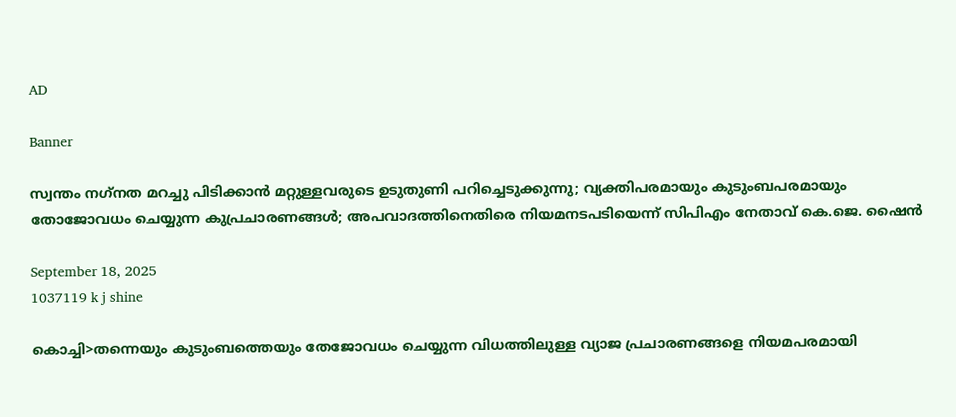AD

Banner

സ്വന്തം നഗ്‌നത മറച്ചു പിടിക്കാന്‍ മറ്റുള്ളവരുടെ ഉടുതുണി പറിച്ചെടുക്കുന്നു; വ്യക്തിപരമായും കുടുംബപരമായും തോജോവധം ചെയ്യുന്ന കുപ്രചാരണങ്ങള്‍; അപവാദത്തിനെതിരെ നിയമനടപടിയെന്ന് സിപിഎം നേതാവ് കെ.ജെ. ഷൈന്‍

September 18, 2025
1037119 k j shine

കൊച്ചി>തന്നെയും കുടുംബത്തെയും തേജോവധം ചെയ്യുന്ന വിധത്തിലുള്ള വ്യാജ പ്രചാരണങ്ങളെ നിയമപരമായി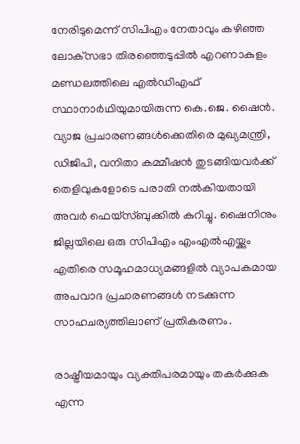നേരിടുമെന്ന് സിപിഎം നേതാവും കഴിഞ്ഞ ലോക്‌സഭാ തിരഞ്ഞെടുപ്പില്‍ എറണാകുളം മണ്ഡലത്തിലെ എല്‍ഡിഎഫ് സ്ഥാനാര്‍ഥിയുമായിരുന്ന കെ.ജെ. ഷൈന്‍. വ്യാജ പ്രചാരണങ്ങള്‍ക്കെതിരെ മുഖ്യമന്ത്രി, ഡിജിപി, വനിതാ കമ്മീഷന്‍ തുടങ്ങിയവര്‍ക്ക് തെളിവുകളോടെ പരാതി നല്‍കിയതായി അവര്‍ ഫെയ്‌സ്ബുക്കില്‍ കുറിച്ചു. ഷൈനിനും ജില്ലയിലെ ഒരു സിപിഎം എംഎല്‍എയ്ക്കും എതിരെ സമൂഹമാധ്യമങ്ങളില്‍ വ്യാപകമായ അപവാദ പ്രചാരണങ്ങള്‍ നടക്കുന്ന സാഹചര്യത്തിലാണ് പ്രതികരണം.

രാഷ്ട്രീയമായും വ്യക്തിപരമായും തകര്‍ക്കുക എന്ന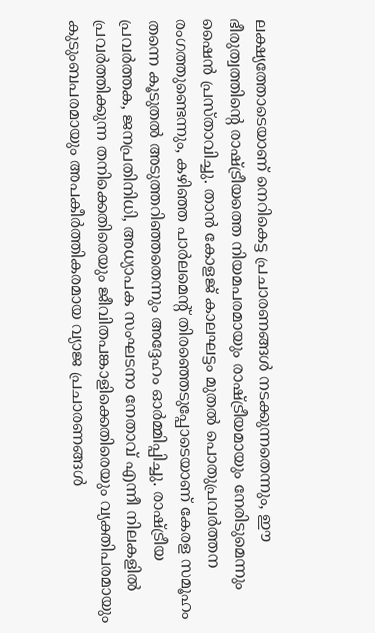ലക്ഷ്യത്തോടെയാണ് നെറികെട്ട പ്രചാരണങ്ങള്‍ നടക്കുന്നതെന്നും, ഈ ഭീരുത്വത്തിന്റെ രാഷ്ട്രീയത്തെ നിയമപരമായും രാഷ്ട്രീയമായും നേരിടുമെന്നും ഷൈന്‍ പ്രസ്താവിച്ചു. താന്‍ കോളജ് കാലഘട്ടം മുതല്‍ പൊതുപ്രവര്‍ത്തന രംഗത്തുണ്ടെന്നും, കഴിഞ്ഞ പാര്‍ലമെന്റ് തിരഞ്ഞെടുപ്പോടെയാണ് കേരള സമൂഹം തന്നെ കൂടുതല്‍ അടുത്തറിഞ്ഞതെന്നും അദ്ദേഹം ഓര്‍മ്മിപ്പിച്ചു. രാഷ്ട്രീയ പ്രവര്‍ത്തക, ജനപ്രതിനിധി, അധ്യാപക സംഘടനാ നേതാവ് എന്നീ നിലകളില്‍ പ്രവര്‍ത്തിക്കുന്ന തനിക്കെതിരെയും ജീവിതപങ്കാളിക്കെതിരെയും വ്യക്തിപരമായും കുടുംബപരമായും അപകീര്‍ത്തികരമായ വ്യാജ പ്രചാരണങ്ങള്‍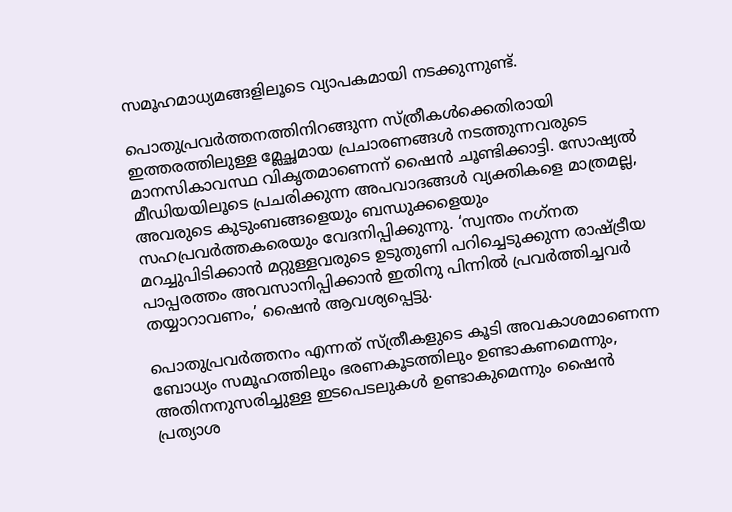സമൂഹമാധ്യമങ്ങളിലൂടെ വ്യാപകമായി നടക്കുന്നുണ്ട്.

പൊതുപ്രവര്‍ത്തനത്തിനിറങ്ങുന്ന സ്ത്രീകള്‍ക്കെതിരായി ഇത്തരത്തിലുള്ള മ്ലേച്ഛമായ പ്രചാരണങ്ങള്‍ നടത്തുന്നവരുടെ മാനസികാവസ്ഥ വികൃതമാണെന്ന് ഷൈന്‍ ചൂണ്ടിക്കാട്ടി. സോഷ്യല്‍ മീഡിയയിലൂടെ പ്രചരിക്കുന്ന അപവാദങ്ങള്‍ വ്യക്തികളെ മാത്രമല്ല, അവരുടെ കുടുംബങ്ങളെയും ബന്ധുക്കളെയും സഹപ്രവര്‍ത്തകരെയും വേദനിപ്പിക്കുന്നു. ‘സ്വന്തം നഗ്‌നത മറച്ചുപിടിക്കാന്‍ മറ്റുള്ളവരുടെ ഉടുതുണി പറിച്ചെടുക്കുന്ന രാഷ്ട്രീയ പാപ്പരത്തം അവസാനിപ്പിക്കാന്‍ ഇതിനു പിന്നില്‍ പ്രവര്‍ത്തിച്ചവര്‍ തയ്യാറാവണം,’ ഷൈന്‍ ആവശ്യപ്പെട്ടു.

പൊതുപ്രവര്‍ത്തനം എന്നത് സ്ത്രീകളുടെ കൂടി അവകാശമാണെന്ന ബോധ്യം സമൂഹത്തിലും ഭരണകൂടത്തിലും ഉണ്ടാകണമെന്നും, അതിനനുസരിച്ചുള്ള ഇടപെടലുകള്‍ ഉണ്ടാകുമെന്നും ഷൈന്‍ പ്രത്യാശ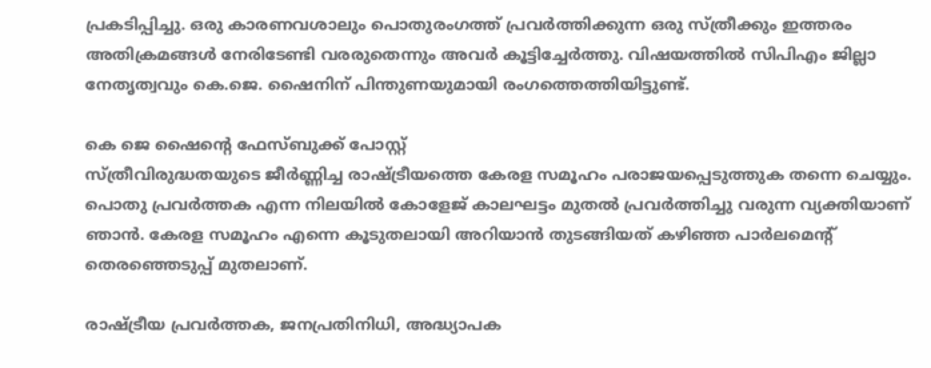പ്രകടിപ്പിച്ചു. ഒരു കാരണവശാലും പൊതുരംഗത്ത് പ്രവര്‍ത്തിക്കുന്ന ഒരു സ്ത്രീക്കും ഇത്തരം അതിക്രമങ്ങള്‍ നേരിടേണ്ടി വരരുതെന്നും അവര്‍ കൂട്ടിച്ചേര്‍ത്തു. വിഷയത്തില്‍ സിപിഎം ജില്ലാ നേതൃത്വവും കെ.ജെ. ഷൈനിന് പിന്തുണയുമായി രംഗത്തെത്തിയിട്ടുണ്ട്.

കെ ജെ ഷൈന്റെ ഫേസ്ബുക്ക് പോസ്റ്റ്
സ്ത്രീവിരുദ്ധതയുടെ ജീര്‍ണ്ണിച്ച രാഷ്ട്രീയത്തെ കേരള സമൂഹം പരാജയപ്പെടുത്തുക തന്നെ ചെയ്യും. പൊതു പ്രവര്‍ത്തക എന്ന നിലയില്‍ കോളേജ് കാലഘട്ടം മുതല്‍ പ്രവര്‍ത്തിച്ചു വരുന്ന വ്യക്തിയാണ് ഞാന്‍. കേരള സമൂഹം എന്നെ കൂടുതലായി അറിയാന്‍ തുടങ്ങിയത് കഴിഞ്ഞ പാര്‍ലമെന്റ് തെരഞ്ഞെടുപ്പ് മുതലാണ്.

രാഷ്ട്രീയ പ്രവര്‍ത്തക, ജനപ്രതിനിധി, അദ്ധ്യാപക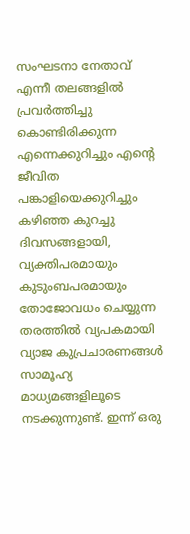സംഘടനാ നേതാവ് എന്നീ തലങ്ങളില്‍ പ്രവര്‍ത്തിച്ചു കൊണ്ടിരിക്കുന്ന എന്നെക്കുറിച്ചും എന്റെ ജീവിത പങ്കാളിയെക്കുറിച്ചും കഴിഞ്ഞ കുറച്ചു ദിവസങ്ങളായി, വ്യക്തിപരമായും കുടുംബപരമായും തോജോവധം ചെയ്യുന്ന തരത്തില്‍ വ്യപകമായി വ്യാജ കുപ്രചാരണങ്ങള്‍ സാമൂഹ്യ മാധ്യമങ്ങളിലൂടെ നടക്കുന്നുണ്ട്. ഇന്ന് ഒരു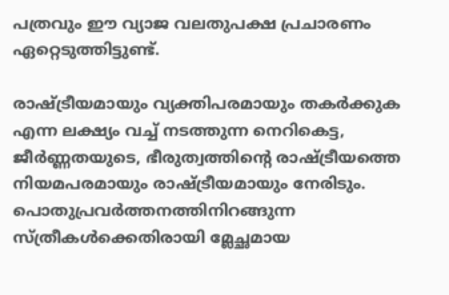പത്രവും ഈ വ്യാജ വലതുപക്ഷ പ്രചാരണം ഏറ്റെടുത്തിട്ടുണ്ട്.

രാഷ്ട്രീയമായും വ്യക്തിപരമായും തകര്‍ക്കുക എന്ന ലക്ഷ്യം വച്ച് നടത്തുന്ന നെറികെട്ട, ജീര്‍ണ്ണതയുടെ, ഭീരുത്വത്തിന്റെ രാഷ്ട്രീയത്തെ നിയമപരമായും രാഷ്ട്രീയമായും നേരിടും. പൊതുപ്രവര്‍ത്തനത്തിനിറങ്ങുന്ന സ്ത്രീകള്‍ക്കെതിരായി മ്ലേച്ഛമായ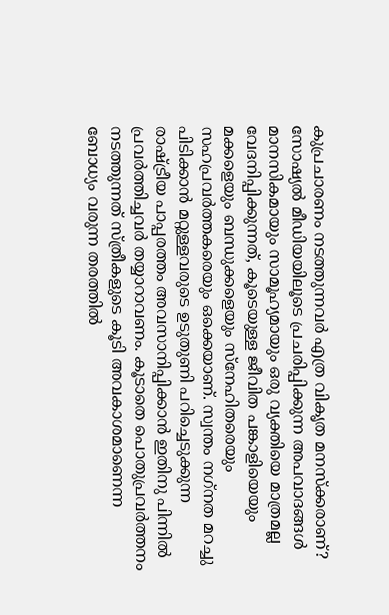കുപ്രചാരണം നടത്തുന്നവര്‍ എത്ര വികൃത മനസ്‌ക്കരാണ്? സോഷ്യല്‍ മീഡിയയിലൂടെ പ്രചരിപ്പിക്കുന്ന അപവാദങ്ങള്‍ മാനസികമായും സാമൂഹ്യമായും ഒരു വ്യക്തിയെ മാത്രമല്ല വേദനിപ്പിക്കുന്നത്, കൂടെയുള്ള ജീവിത പങ്കാളിയെയും മക്കളെയും ബന്ധുക്കളെയും സ്‌നേഹിതരെയും സഹപ്രവര്‍ത്തകരെയും ഒക്കെയാണ്. സ്വന്തം നഗ്‌നത മറച്ചു പിടിക്കാന്‍ മറ്റുള്ളവരുടെ ഉടുതുണി പറിച്ചെടുക്കുന്ന രാഷ്ട്രീയ പാപ്പരത്തം അവസാനിപ്പിക്കാന്‍ ഇതിനു പിന്നില്‍ പ്രവര്‍ത്തിച്ചവര്‍ തയ്യാറാവണം. കൂടാതെ പൊതുപ്രവര്‍ത്തനം നടത്തുന്നത് സ്ത്രീകളുടെ കൂടി അവകാശമാണെന്ന ബോധ്യം വരുന്ന തരത്തില്‍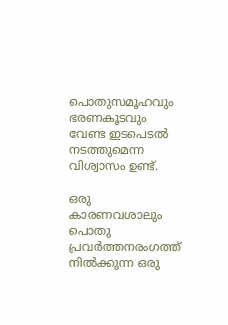പൊതുസമൂഹവും ഭരണകൂടവും വേണ്ട ഇടപെടല്‍ നടത്തുമെന്ന വിശ്വാസം ഉണ്ട്.

ഒരു കാരണവശാലും പൊതു പ്രവര്‍ത്തനരംഗത്ത് നില്‍ക്കുന്ന ഒരു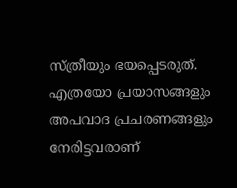സ്ത്രീയും ഭയപ്പെടരുത്. എത്രയോ പ്രയാസങ്ങളും അപവാദ പ്രചരണങ്ങളും നേരിട്ടവരാണ്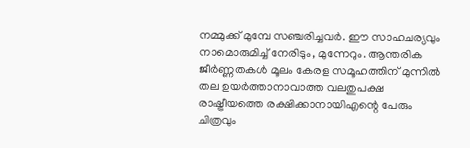നമ്മുക്ക് മുമ്പേ സഞ്ചരിച്ചവര്‍. ഈ സാഹചര്യവും നാമൊരുമിച്ച് നേരിടും, മുന്നേറും. ആന്തരിക ജീര്‍ണ്ണതകള്‍ മൂലം കേരള സമൂഹത്തിന് മുന്നില്‍ തല ഉയര്‍ത്താനാവാത്ത വലതുപക്ഷ രാഷ്ട്രീയത്തെ രക്ഷിക്കാനായിഎന്റെ പേരും ചിത്രവും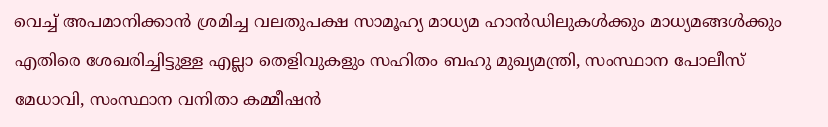വെച്ച് അപമാനിക്കാന്‍ ശ്രമിച്ച വലതുപക്ഷ സാമൂഹ്യ മാധ്യമ ഹാന്‍ഡിലുകള്‍ക്കും മാധ്യമങ്ങള്‍ക്കും എതിരെ ശേഖരിച്ചിട്ടുള്ള എല്ലാ തെളിവുകളും സഹിതം ബഹു മുഖ്യമന്ത്രി, സംസ്ഥാന പോലീസ് മേധാവി, സംസ്ഥാന വനിതാ കമ്മീഷന്‍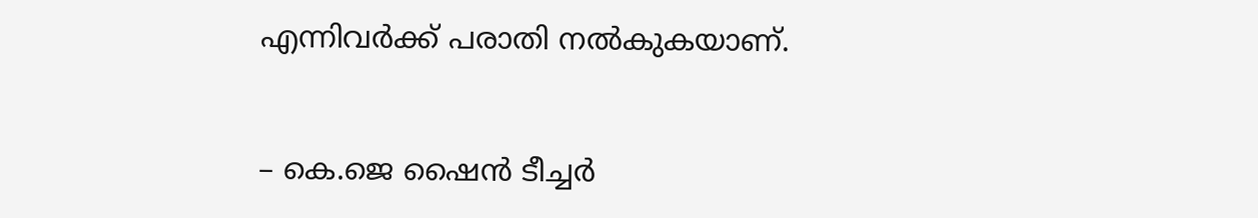എന്നിവര്‍ക്ക് പരാതി നല്‍കുകയാണ്.


– കെ.ജെ ഷൈന്‍ ടീച്ചര്‍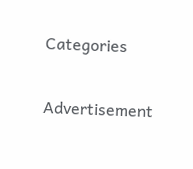Categories

Advertisement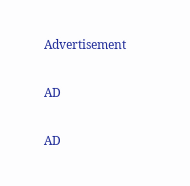Advertisement

AD

AD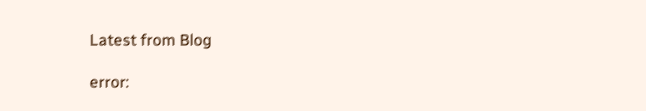Latest from Blog

error: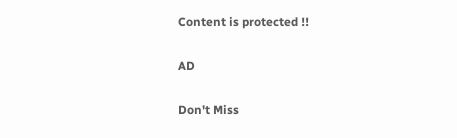Content is protected !!

AD

Don't Miss